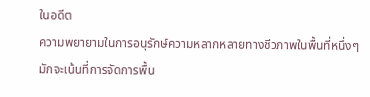ในอดีต
ความพยายามในการอนุรักษ์ความหลากหลายทางชีวภาพในพื้นที่หนึ่งๆมักจะเน้นที่การจัดการพื้น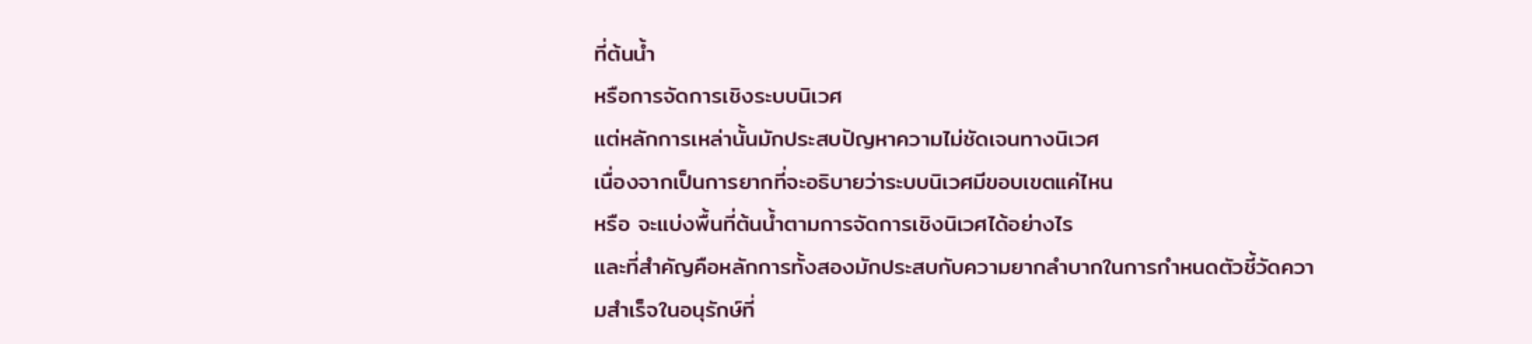ที่ต้นน้ำ
หรือการจัดการเชิงระบบนิเวศ
แต่หลักการเหล่านั้นมักประสบปัญหาความไม่ชัดเจนทางนิเวศ
เนื่องจากเป็นการยากที่จะอธิบายว่าระบบนิเวศมีขอบเขตแค่ไหน
หรือ จะแบ่งพื้นที่ต้นน้ำตามการจัดการเชิงนิเวศได้อย่างไร
และที่สำคัญคือหลักการทั้งสองมักประสบกับความยากลำบากในการกำหนดตัวชี้วัดความสำเร็จในอนุรักษ์ที่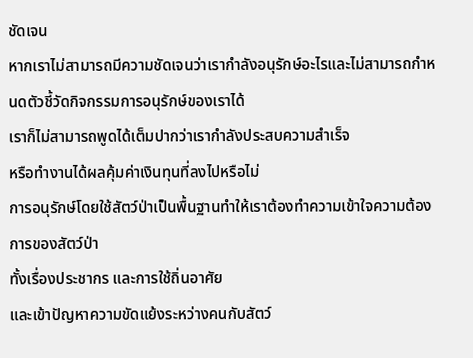ชัดเจน
หากเราไม่สามารถมีความชัดเจนว่าเรากำลังอนุรักษ์อะไรและไม่สามารถกำหนดตัวชี้วัดกิจกรรมการอนุรักษ์ของเราได้
เราก็ไม่สามารถพูดได้เต็มปากว่าเรากำลังประสบความสำเร็จ
หรือทำงานได้ผลคุ้มค่าเงินทุนที่ลงไปหรือไม่
การอนุรักษ์โดยใช้สัตว์ป่าเป็นพื้นฐานทำให้เราต้องทำความเข้าใจความต้องการของสัตว์ป่า
ทั้งเรื่องประชากร และการใช้ถิ่นอาศัย
และเข้าปัญหาความขัดแย้งระหว่างคนกับสัตว์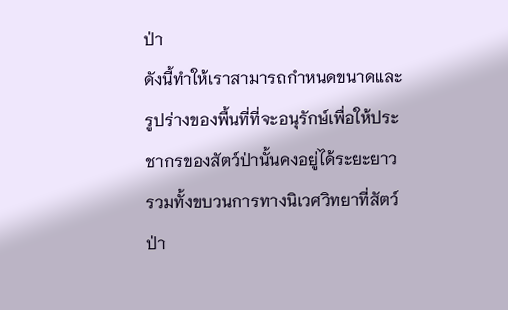ป่า
ดังนี้ทำให้เราสามารถกำหนดขนาดและรูปร่างของพื้นที่ที่จะอนุรักษ์เพื่อให้ประชากรของสัตว์ป่านั้นคงอยู่ได้ระยะยาว
รวมทั้งขบวนการทางนิเวศวิทยาที่สัตว์ป่า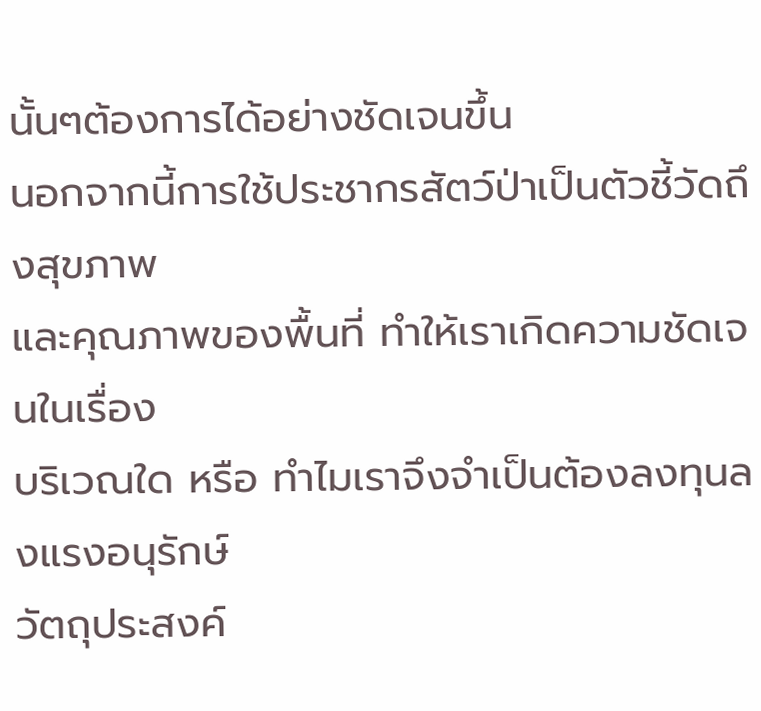นั้นๆต้องการได้อย่างชัดเจนขึ้น
นอกจากนี้การใช้ประชากรสัตว์ป่าเป็นตัวชี้วัดถึงสุขภาพ
และคุณภาพของพื้นที่ ทำให้เราเกิดความชัดเจนในเรื่อง
บริเวณใด หรือ ทำไมเราจึงจำเป็นต้องลงทุนลงแรงอนุรักษ์
วัตถุประสงค์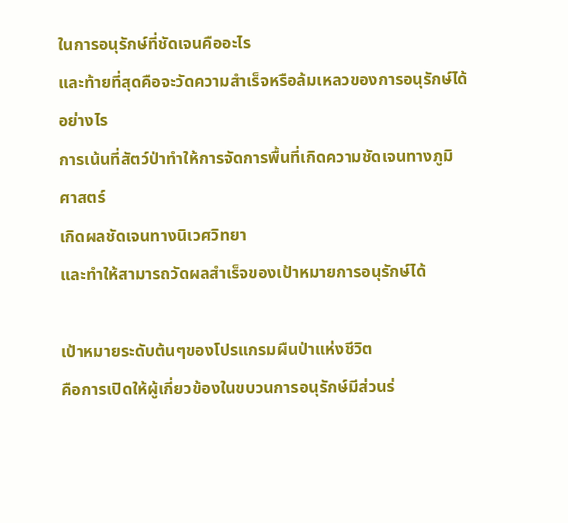ในการอนุรักษ์ที่ชัดเจนคืออะไร
และท้ายที่สุดคือจะวัดความสำเร็จหรือล้มเหลวของการอนุรักษ์ได้อย่างไร
การเน้นที่สัตว์ป่าทำให้การจัดการพื้นที่เกิดความชัดเจนทางภูมิศาสตร์
เกิดผลชัดเจนทางนิเวศวิทยา
และทำให้สามารถวัดผลสำเร็จของเป้าหมายการอนุรักษ์ได้

เป้าหมายระดับต้นๆของโปรแกรมผืนป่าแห่งชีวิต
คือการเปิดให้ผู้เกี่ยวข้องในขบวนการอนุรักษ์มีส่วนร่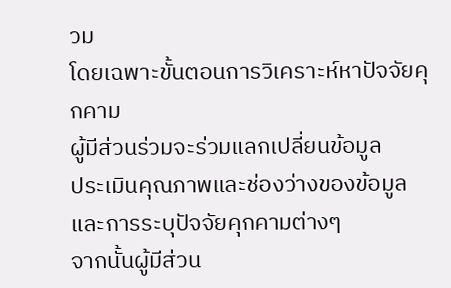วม
โดยเฉพาะขั้นตอนการวิเคราะห์หาปัจจัยคุกคาม
ผู้มีส่วนร่วมจะร่วมแลกเปลี่ยนข้อมูล
ประเมินคุณภาพและช่องว่างของข้อมูล และการระบุปัจจัยคุกคามต่างๆ
จากนั้นผู้มีส่วน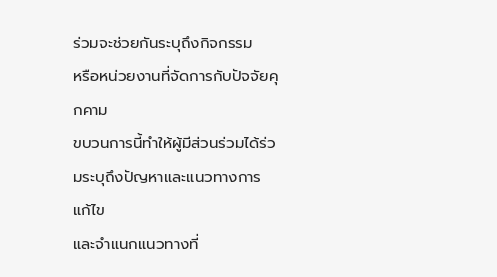ร่วมจะช่วยกันระบุถึงกิจกรรม
หรือหน่วยงานที่จัดการกับปัจจัยคุกคาม
ขบวนการนี้ทำให้ผู้มีส่วนร่วมได้ร่วมระบุถึงปัญหาและแนวทางการแก้ไข
และจำแนกแนวทางที่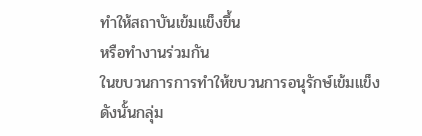ทำให้สถาบันเข้มแข็งขึ้น
หรือทำงานร่วมกัน
ในขบวนการการทำให้ขบวนการอนุรักษ์เข้มแข็ง
ดังนั้นกลุ่ม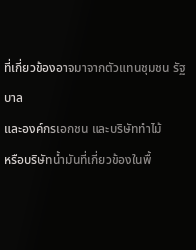ที่เกี่ยวข้องอาจมาจากตัวแทนชุมชน รัฐบาล
และองค์กรเอกชน และบริษัททำไม้
หรือบริษัทน้ำมันที่เกี่ยวข้องในพื้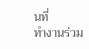นที่
ทำงานร่วม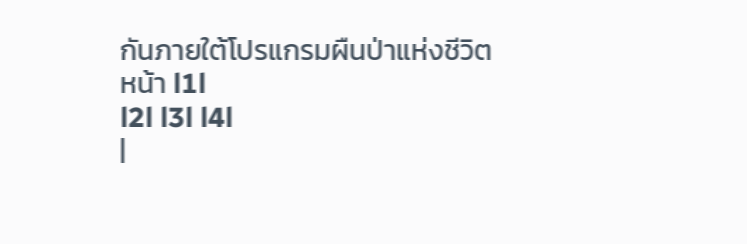กันภายใต้โปรแกรมผืนป่าแห่งชีวิต
หน้า l1l
l2l l3l l4l
|